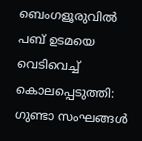ബെംഗളൂരുവിൽ പബ് ഉടമയെ വെടിവെച്ച് കൊലപ്പെടുത്തി: ഗുണ്ടാ സംഘങ്ങൾ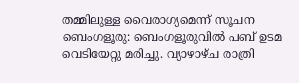തമ്മിലുള്ള വൈരാഗ്യമെന്ന് സൂചന
ബെംഗളൂരു: ബെംഗളൂരുവിൽ പബ് ഉടമ വെടിയേറ്റു മരിച്ചു. വ്യാഴാഴ്ച രാത്രി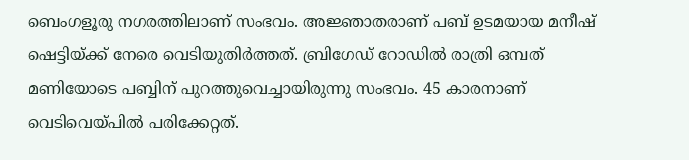ബെംഗളൂരു നഗരത്തിലാണ് സംഭവം. അജ്ഞാതരാണ് പബ് ഉടമയായ മനീഷ് ഷെട്ടിയ്ക്ക് നേരെ വെടിയുതിർത്തത്. ബ്രിഗേഡ് റോഡിൽ രാത്രി ഒമ്പത് മണിയോടെ പബ്ബിന് പുറത്തുവെച്ചായിരുന്നു സംഭവം. 45 കാരനാണ് വെടിവെയ്പിൽ പരിക്കേറ്റത്.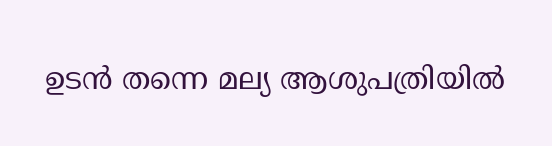ഉടൻ തന്നെ മല്യ ആശുപത്രിയിൽ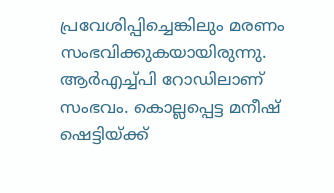പ്രവേശിപ്പിച്ചെങ്കിലും മരണം സംഭവിക്കുകയായിരുന്നു. ആർഎച്ച്പി റോഡിലാണ് സംഭവം. കൊല്ലപ്പെട്ട മനീഷ് ഷെട്ടിയ്ക്ക്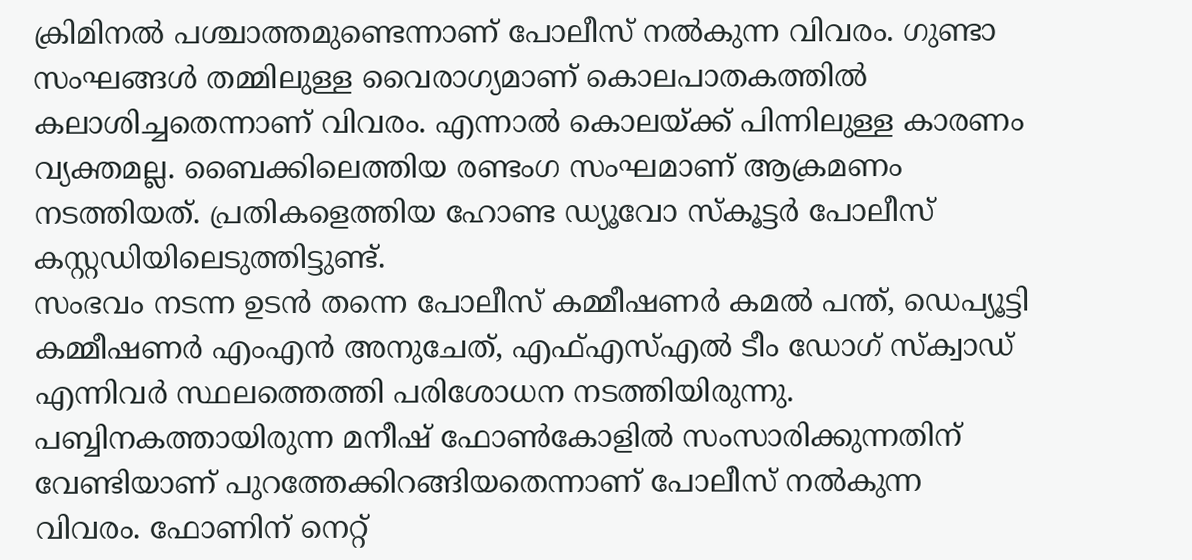ക്രിമിനൽ പശ്ചാത്തമുണ്ടെന്നാണ് പോലീസ് നൽകുന്ന വിവരം. ഗുണ്ടാ സംഘങ്ങൾ തമ്മിലുള്ള വൈരാഗ്യമാണ് കൊലപാതകത്തിൽ കലാശിച്ചതെന്നാണ് വിവരം. എന്നാൽ കൊലയ്ക്ക് പിന്നിലുള്ള കാരണം വ്യക്തമല്ല. ബൈക്കിലെത്തിയ രണ്ടംഗ സംഘമാണ് ആക്രമണം നടത്തിയത്. പ്രതികളെത്തിയ ഹോണ്ട ഡ്യൂവോ സ്കൂട്ടർ പോലീസ് കസ്റ്റഡിയിലെടുത്തിട്ടുണ്ട്.
സംഭവം നടന്ന ഉടൻ തന്നെ പോലീസ് കമ്മീഷണർ കമൽ പന്ത്, ഡെപ്യൂട്ടി കമ്മീഷണർ എംഎൻ അനുചേത്, എഫ്എസ്എൽ ടീം ഡോഗ് സ്ക്വാഡ് എന്നിവർ സ്ഥലത്തെത്തി പരിശോധന നടത്തിയിരുന്നു. പബ്ബിനകത്തായിരുന്ന മനീഷ് ഫോൺകോളിൽ സംസാരിക്കുന്നതിന് വേണ്ടിയാണ് പുറത്തേക്കിറങ്ങിയതെന്നാണ് പോലീസ് നൽകുന്ന വിവരം. ഫോണിന് നെറ്റ്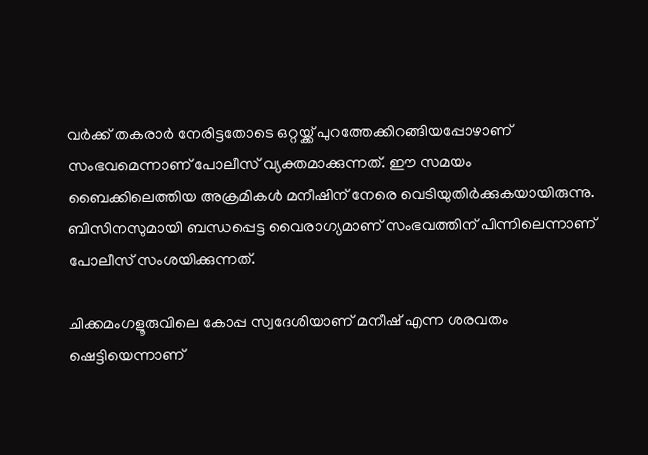വർക്ക് തകരാർ നേരിട്ടതോടെ ഒറ്റയ്ക്ക് പുറത്തേക്കിറങ്ങിയപ്പോഴാണ് സംഭവമെന്നാണ് പോലീസ് വ്യക്തമാക്കുന്നത്. ഈ സമയം ബൈക്കിലെത്തിയ അക്രമികൾ മനീഷിന് നേരെ വെടിയുതിർക്കുകയായിരുന്നു. ബിസിനസുമായി ബന്ധപ്പെട്ട വൈരാഗ്യമാണ് സംഭവത്തിന് പിന്നിലെന്നാണ് പോലീസ് സംശയിക്കുന്നത്.

ചിക്കമംഗളൂരുവിലെ കോപ്പ സ്വദേശിയാണ് മനീഷ് എന്ന ശരവതം ഷെട്ടിയെന്നാണ്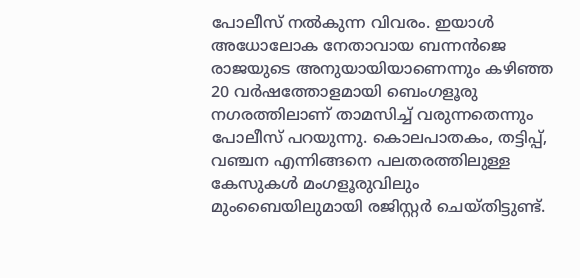പോലീസ് നൽകുന്ന വിവരം. ഇയാൾ അധോലോക നേതാവായ ബന്നൻജെ രാജയുടെ അനുയായിയാണെന്നും കഴിഞ്ഞ 20 വർഷത്തോളമായി ബെംഗളൂരു നഗരത്തിലാണ് താമസിച്ച് വരുന്നതെന്നും പോലീസ് പറയുന്നു. കൊലപാതകം, തട്ടിപ്പ്, വഞ്ചന എന്നിങ്ങനെ പലതരത്തിലുള്ള കേസുകൾ മംഗളൂരുവിലും മുംബൈയിലുമായി രജിസ്റ്റർ ചെയ്തിട്ടുണ്ട്.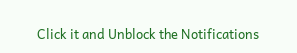Click it and Unblock the Notifications